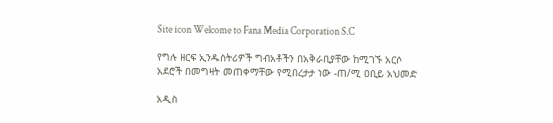Site icon Welcome to Fana Media Corporation S.C

የግሉ ዘርፍ ኢንዱስትሪዎች ግብአቶችን በአቅራቢያቸው ከሚገኙ አርሶ አደሮች በመግዛት መጠቀማቸው የሚበረታታ ነው -ጠ/ሚ ዐቢይ አህመድ

አዲስ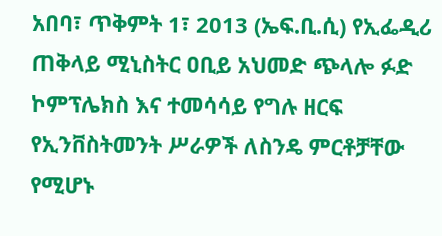አበባ፣ ጥቅምት 1፣ 2013 (ኤፍ.ቢ.ሲ) የኢፌዲሪ ጠቅላይ ሚኒስትር ዐቢይ አህመድ ጭላሎ ፉድ ኮምፕሌክስ እና ተመሳሳይ የግሉ ዘርፍ የኢንቨስትመንት ሥራዎች ለስንዴ ምርቶቻቸው የሚሆኑ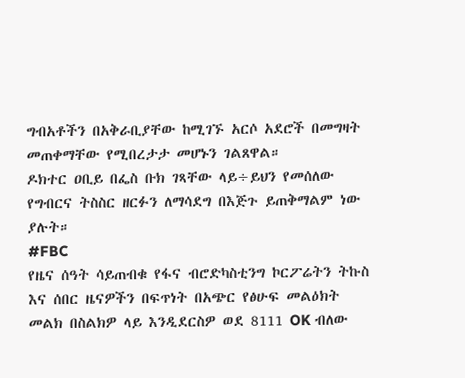ግብአቶችን በአቅራቢያቸው ከሚገኙ አርሶ አደሮች በመግዛት መጠቀማቸው የሚበረታታ መሆኑን ገልጸዋል።
ዶክተር ዐቢይ በፌስ ቡክ ገጻቸው ላይ÷ይህን የመሰለው የግብርና ትስስር ዘርፉን ለማሳደግ በእጅጉ ይጠቅማልም ነው ያሉት።
#FBC
የዜና ሰዓት ሳይጠብቁ የፋና ብሮድካስቲንግ ኮርፖሬትን ትኩስ እና ሰበር ዜናዎችን በፍጥነት በአጭር የፅሁፍ መልዕክት መልክ በስልክዎ ላይ እንዲደርስዎ ወደ 8111 OK ብለው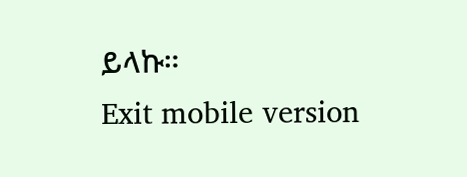ይላኩ።
Exit mobile version